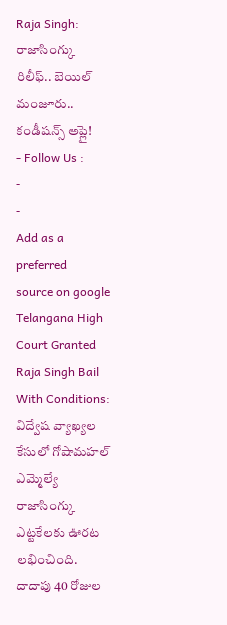Raja Singh: రాజాసింగ్కు రిలీఫ్.. బెయిల్ మంజూరు.. కండీషన్స్ అప్లై!
- Follow Us :
-
-
Add as a preferred
source on google
Telangana High Court Granted Raja Singh Bail With Conditions: విద్వేష వ్యాఖ్యల కేసులో గోషామహల్ ఎమ్మెల్యే రాజాసింగ్కు ఎట్టకేలకు ఊరట లభించింది. దాదాపు 40 రోజుల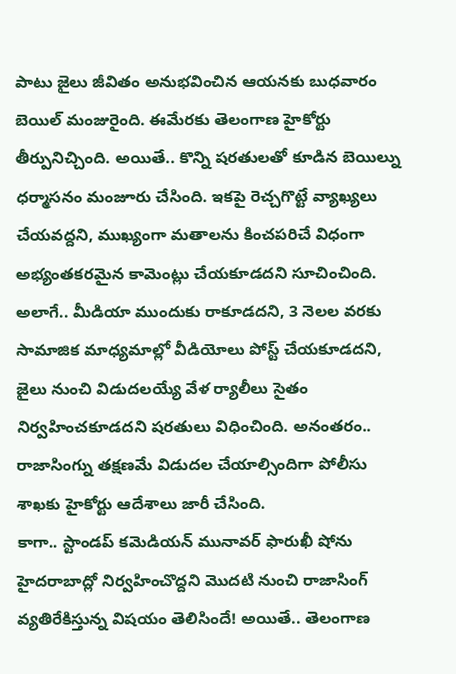పాటు జైలు జీవితం అనుభవించిన ఆయనకు బుధవారం బెయిల్ మంజురైంది. ఈమేరకు తెలంగాణ హైకోర్టు తీర్పునిచ్చింది. అయితే.. కొన్ని షరతులతో కూడిన బెయిల్ను ధర్మాసనం మంజూరు చేసింది. ఇకపై రెచ్చగొట్టే వ్యాఖ్యలు చేయవద్దని, ముఖ్యంగా మతాలను కించపరిచే విధంగా అభ్యంతకరమైన కామెంట్లు చేయకూడదని సూచించింది. అలాగే.. మీడియా ముందుకు రాకూడదని, 3 నెలల వరకు సామాజిక మాధ్యమాల్లో వీడియోలు పోస్ట్ చేయకూడదని, జైలు నుంచి విడుదలయ్యే వేళ ర్యాలీలు సైతం నిర్వహించకూడదని షరతులు విధించింది. అనంతరం.. రాజాసింగ్ను తక్షణమే విడుదల చేయాల్సిందిగా పోలీసు శాఖకు హైకోర్టు ఆదేశాలు జారీ చేసింది.
కాగా.. స్టాండప్ కమెడియన్ మునావర్ ఫారుఖీ షోను హైదరాబాద్లో నిర్వహించొద్దని మొదటి నుంచి రాజాసింగ్ వ్యతిరేకిస్తున్న విషయం తెలిసిందే! అయితే.. తెలంగాణ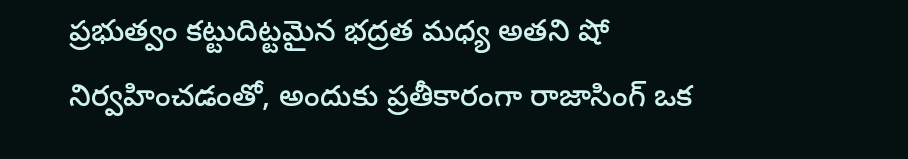ప్రభుత్వం కట్టుదిట్టమైన భద్రత మధ్య అతని షో నిర్వహించడంతో, అందుకు ప్రతీకారంగా రాజాసింగ్ ఒక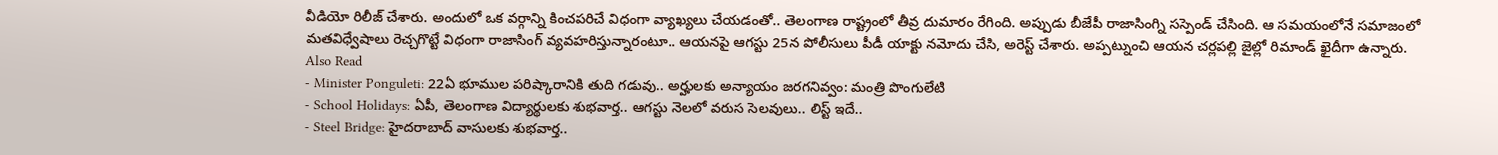వీడియో రిలీజ్ చేశారు. అందులో ఒక వర్గాన్ని కించపరిచే విధంగా వ్యాఖ్యలు చేయడంతో.. తెలంగాణ రాష్ట్రంలో తీవ్ర దుమారం రేగింది. అప్పుడు బీజేపీ రాజాసింగ్ని సస్పెండ్ చేసింది. ఆ సమయంలోనే సమాజంలో మతవిధ్వేషాలు రెచ్చగొట్టే విధంగా రాజాసింగ్ వ్యవహరిస్తున్నారంటూ.. ఆయనపై ఆగస్టు 25న పోలీసులు పీడీ యాక్టు నమోదు చేసి, అరెస్ట్ చేశారు. అప్పట్నుంచి ఆయన చర్లపల్లి జైల్లో రిమాండ్ ఖైదీగా ఉన్నారు.
Also Read
- Minister Ponguleti: 22ఏ భూముల పరిష్కారానికి తుది గడువు.. అర్హులకు అన్యాయం జరగనివ్వం: మంత్రి పొంగులేటి
- School Holidays: ఏపీ, తెలంగాణ విద్యార్థులకు శుభవార్త.. ఆగస్టు నెలలో వరుస సెలవులు.. లిస్ట్ ఇదే..
- Steel Bridge: హైదరాబాద్ వాసులకు శుభవార్త..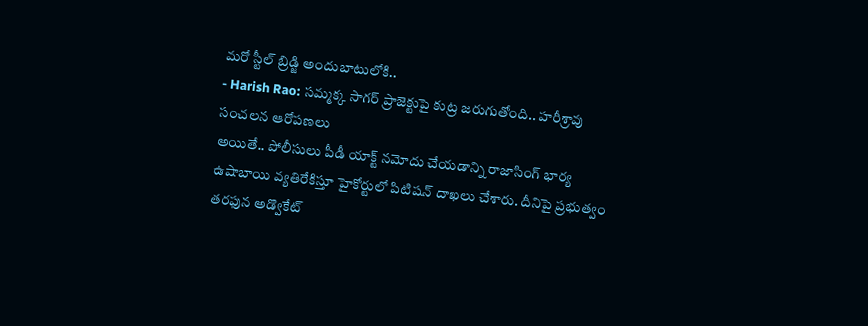మరో స్టీల్ బ్రిడ్జి అందుబాటులోకి..
- Harish Rao: సమ్మక్క సాగర్ ప్రాజెక్టుపై కుట్ర జరుగుతోంది.. హరీశ్రావు సంచలన ఆరోపణలు
అయితే.. పోలీసులు పీడీ యాక్ట్ నమోదు చేయడాన్ని రాజాసింగ్ భార్య ఉషాబాయి వ్యతిరేకిస్తూ హైకోర్టులో పిటిషన్ దాఖలు చేశారు. దీనిపై ప్రభుత్వం తరఫున అడ్వొకేట్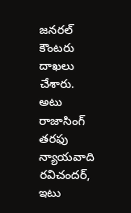జనరల్ కౌంటరు దాఖలు చేశారు. అటు రాజాసింగ్ తరఫు న్యాయవాది రవిచందర్, ఇటు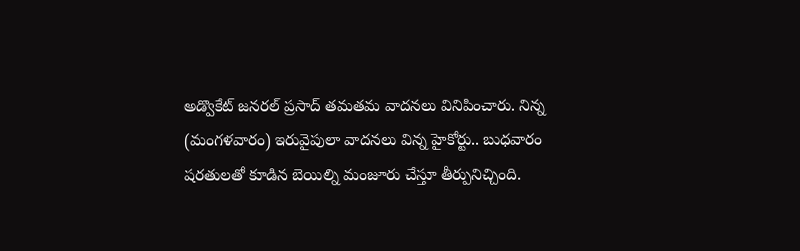అడ్వొకేట్ జనరల్ ప్రసాద్ తమతమ వాదనలు వినిపించారు. నిన్న (మంగళవారం) ఇరువైపులా వాదనలు విన్న హైకోర్టు.. బుధవారం షరతులతో కూడిన బెయిల్ని మంజూరు చేస్తూ తీర్పునిచ్చింది.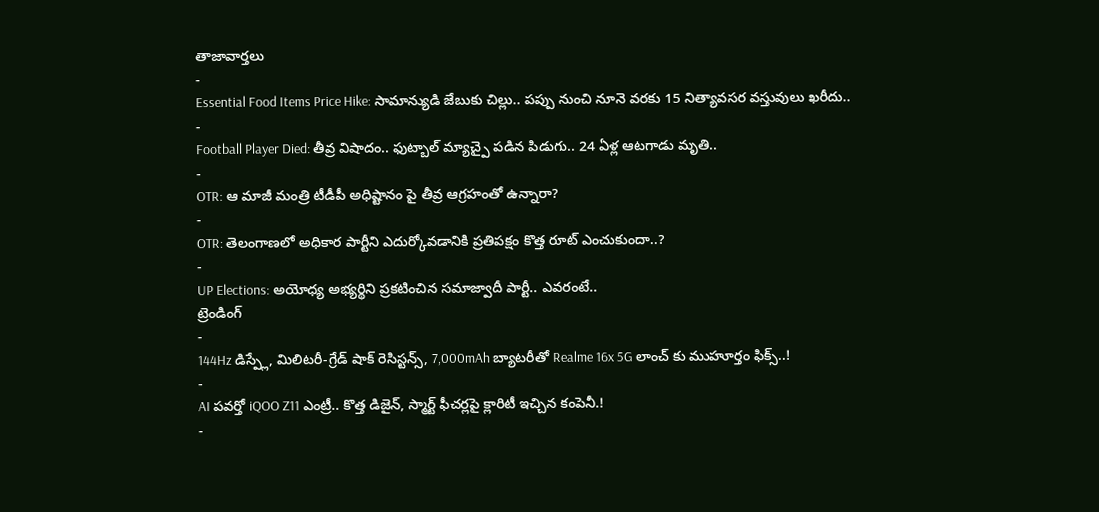తాజావార్తలు
-
Essential Food Items Price Hike: సామాన్యుడి జేబుకు చిల్లు.. పప్పు నుంచి నూనె వరకు 15 నిత్యావసర వస్తువులు ఖరీదు..
-
Football Player Died: తీవ్ర విషాదం.. ఫుట్బాల్ మ్యాచ్పై పడిన పిడుగు.. 24 ఏళ్ల ఆటగాడు మృతి..
-
OTR: ఆ మాజీ మంత్రి టీడీపీ అధిష్టానం పై తీవ్ర ఆగ్రహంతో ఉన్నారా?
-
OTR: తెలంగాణలో అధికార పార్టీని ఎదుర్కోవడానికి ప్రతిపక్షం కొత్త రూట్ ఎంచుకుందా..?
-
UP Elections: అయోధ్య అభ్యర్థిని ప్రకటించిన సమాజ్వాదీ పార్టీ.. ఎవరంటే..
ట్రెండింగ్
-
144Hz డిస్ప్లే, మిలిటరీ-గ్రేడ్ షాక్ రెసిస్టన్స్, 7,000mAh బ్యాటరీతో Realme 16x 5G లాంచ్ కు ముహూర్తం ఫిక్స్..!
-
AI పవర్తో iQOO Z11 ఎంట్రీ.. కొత్త డిజైన్, స్మార్ట్ ఫీచర్లపై క్లారిటీ ఇచ్చిన కంపెనీ.!
-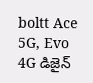boltt Ace 5G, Evo 4G డిజైన్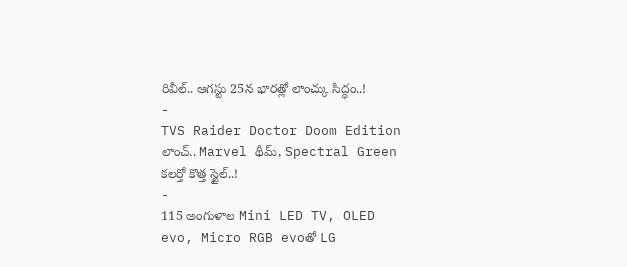రివీల్.. ఆగస్టు 25న భారత్లో లాంచ్కు సిద్ధం..!
-
TVS Raider Doctor Doom Edition లాంచ్.. Marvel థీమ్, Spectral Green కలర్తో కొత్త స్టైల్..!
-
115 అంగుళాల Mini LED TV, OLED evo, Micro RGB evoతో LG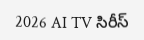2026 AI TV సిరీస్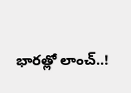భారత్లో లాంచ్..!